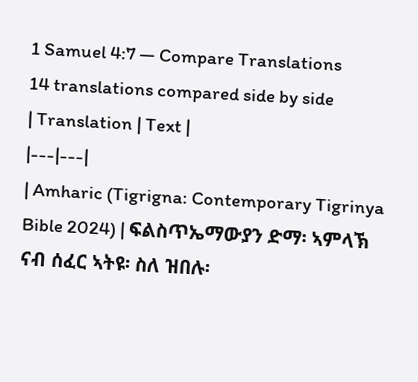1 Samuel 4:7 — Compare Translations
14 translations compared side by side
| Translation | Text |
|---|---|
| Amharic (Tigrigna: Contemporary Tigrinya Bible 2024) | ፍልስጥኤማውያን ድማ፡ ኣምላኽ ናብ ሰፈር ኣትዩ፡ ስለ ዝበሉ፡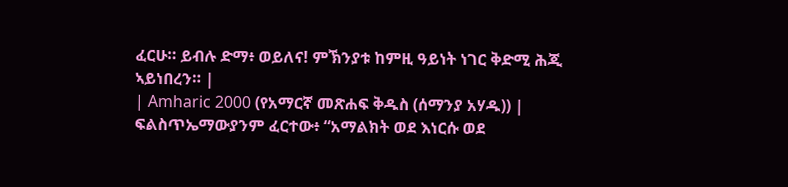ፈርሁ። ይብሉ ድማ፥ ወይለና! ምኽንያቱ ከምዚ ዓይነት ነገር ቅድሚ ሕጂ ኣይነበረን። |
| Amharic 2000 (የአማርኛ መጽሐፍ ቅዱስ (ሰማንያ አሃዱ)) | ፍልስጥኤማውያንም ፈርተው፥ “አማልክት ወደ እነርሱ ወደ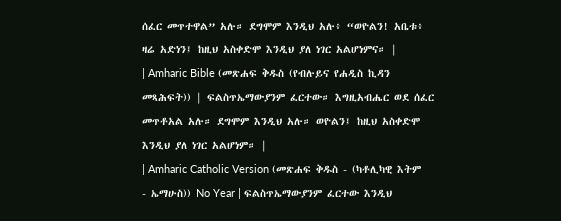ሰፈር መጥተዋል” አሉ። ደግሞም እንዲህ አሉ፥ “ወዮልን! አቤቱ፥ ዛሬ አድነን፤ ከዚህ አስቀድሞ እንዲህ ያለ ነገር አልሆነምና። |
| Amharic Bible (መጽሐፍ ቅዱስ (የብሉይና የሐዲስ ኪዳን መጻሕፍት)) | ፍልስጥኤማውያንም ፈርተው። እግዚአብሔር ወደ ሰፈር መጥቶአል አሉ። ደግሞም እንዲህ አሉ። ወዮልን፤ ከዚህ አስቀድሞ እንዲህ ያለ ነገር አልሆነም። |
| Amharic Catholic Version (መጽሐፍ ቅዱስ - (ካቶሊካዊ እትም - ኤማሁስ)) No Year | ፍልስጥኤማውያንም ፈርተው እንዲህ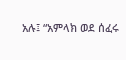አሉ፤ “አምላክ ወደ ሰፈሩ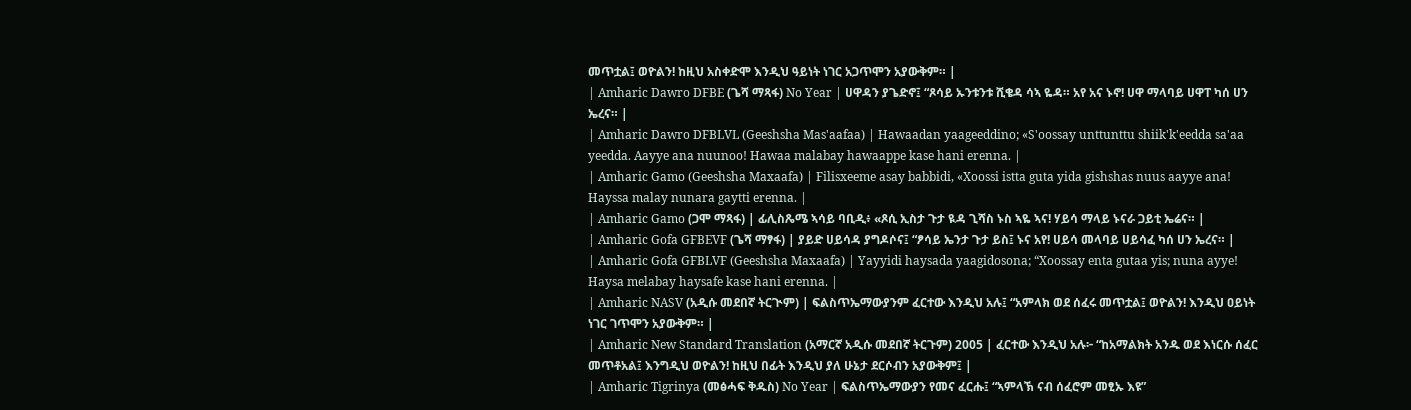መጥቷል፤ ወዮልን! ከዚህ አስቀድሞ እንዲህ ዓይነት ነገር አጋጥሞን አያውቅም። |
| Amharic Dawro DFBE (ጌሻ ማጻፋ) No Year | ሀዋዳን ያጌድኖ፤ “ጾሳይ ኡንቱንቱ ሺቄዳ ሳኣ ዬዳ። አየ አና ኑኖ! ሀዋ ማላባይ ሀዋፐ ካሰ ሀን ኤረና። |
| Amharic Dawro DFBLVL (Geeshsha Mas'aafaa) | Hawaadan yaageeddino; «S'oossay unttunttu shiik'k'eedda sa'aa yeedda. Aayye ana nuunoo! Hawaa malabay hawaappe kase hani erenna. |
| Amharic Gamo (Geeshsha Maxaafa) | Filisxeeme asay babbidi, «Xoossi istta guta yida gishshas nuus aayye ana! Hayssa malay nunara gaytti erenna. |
| Amharic Gamo (ጋሞ ማጻፋ) | ፊሊስጼሜ ኣሳይ ባቢዲ፥ «ጾሲ ኢስታ ጉታ ዪዳ ጊሻስ ኑስ ኣዬ ኣና! ሃይሳ ማላይ ኑናራ ጋይቲ ኤሬና። |
| Amharic Gofa GFBEVF (ጌሻ ማፃፋ) | ያይድ ሀይሳዳ ያግዶሶና፤ “ፆሳይ ኤንታ ጉታ ይስ፤ ኑና አየ! ሀይሳ መላባይ ሀይሳፈ ካሰ ሀን ኤረና። |
| Amharic Gofa GFBLVF (Geeshsha Maxaafa) | Yayyidi haysada yaagidosona; “Xoossay enta gutaa yis; nuna ayye! Haysa melabay haysafe kase hani erenna. |
| Amharic NASV (አዲሱ መደበኛ ትርጒም) | ፍልስጥኤማውያንም ፈርተው እንዲህ አሉ፤ “አምላክ ወደ ሰፈሩ መጥቷል፤ ወዮልን! እንዲህ ዐይነት ነገር ገጥሞን አያውቅም። |
| Amharic New Standard Translation (አማርኛ አዲሱ መደበኛ ትርጉም) 2005 | ፈርተው እንዲህ አሉ፦ “ከአማልክት አንዱ ወደ እነርሱ ሰፈር መጥቶአል፤ እንግዲህ ወዮልን! ከዚህ በፊት እንዲህ ያለ ሁኔታ ደርሶብን አያውቅም፤ |
| Amharic Tigrinya (መፅሓፍ ቅዱስ) No Year | ፍልስጥኤማውያን የመና ፈርሑ፤ “ኣምላኽ ናብ ሰፈሮም መፂኡ እዩ”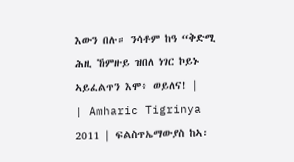እውን በሉ። ንሳቶም ከዓ “ቅድሚ ሕዚ ኸምዙይ ዝበለ ነገር ኮይኑ ኣይፈልጥን እሞ፥ ወይለና! |
| Amharic Tigrinya 2011 | ፍልስጥኤማውያስ ከኣ፡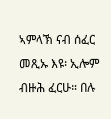ኣምላኽ ናብ ሰፈር መጺኡ እዩ፡ ኢሎም ብዙሕ ፈርሁ። በሉ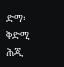ድማ፡ ቅድሚ ሕጂ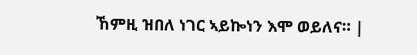ኸምዚ ዝበለ ነገር ኣይኰነን እሞ ወይለና። |